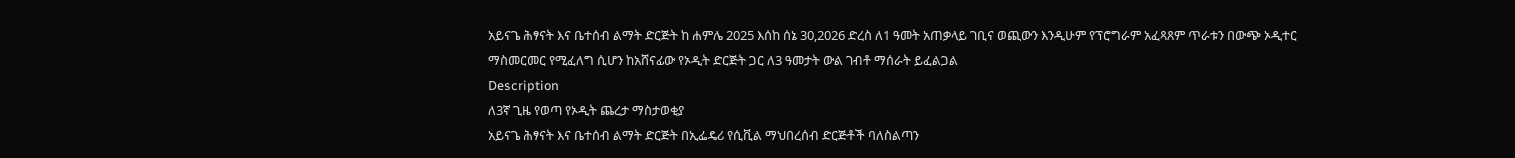አይናጌ ሕፃናት እና ቤተሰብ ልማት ድርጅት ከ ሐምሌ 2025 እሰከ ሰኔ 30,2026 ድረስ ለ1 ዓመት አጠቃላይ ገቢና ወጪውን እንዲሁም የፕሮግራም አፈጻጸም ጥራቱን በውጭ ኦዲተር ማስመርመር የሚፈለግ ሲሆን ከአሸናፊው የኦዲት ድርጅት ጋር ለ3 ዓመታት ውል ገብቶ ማሰራት ይፈልጋል
Description
ለ3ኛ ጊዜ የወጣ የኦዲት ጨረታ ማስታወቂያ
አይናጌ ሕፃናት እና ቤተሰብ ልማት ድርጅት በኢፌዴሪ የሲቪል ማህበረሰብ ድርጅቶች ባለስልጣን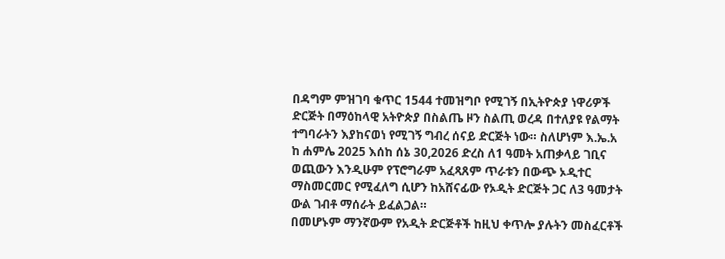በዳግም ምዝገባ ቁጥር 1544 ተመዝግቦ የሚገኝ በኢትዮጵያ ነዋሪዎች ድርጅት በማዕከላዊ አትዮጵያ በስልጤ ዞን ስልጢ ወረዳ በተለያዩ የልማት ተግባራትን እያከናወነ የሚገኝ ግብረ ሰናይ ድርጅት ነው። ስለሆነም እ.ኤ.አ ከ ሐምሌ 2025 እሰከ ሰኔ 30,2026 ድረስ ለ1 ዓመት አጠቃላይ ገቢና ወጪውን እንዲሁም የፕሮግራም አፈጻጸም ጥራቱን በውጭ ኦዲተር ማስመርመር የሚፈለግ ሲሆን ከአሸናፊው የኦዲት ድርጅት ጋር ለ3 ዓመታት ውል ገብቶ ማሰራት ይፈልጋል።
በመሆኑም ማንኛውም የአዲት ድርጅቶች ከዚህ ቀጥሎ ያሉትን መስፈርቶች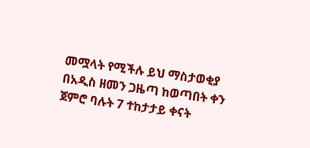መሟላት የሚችሉ ይህ ማስታወቂያ በአዲስ ዘመን ጋዜጣ ከወጣበት ቀን ጀምሮ ባሉት 7 ተከታታይ ቀናት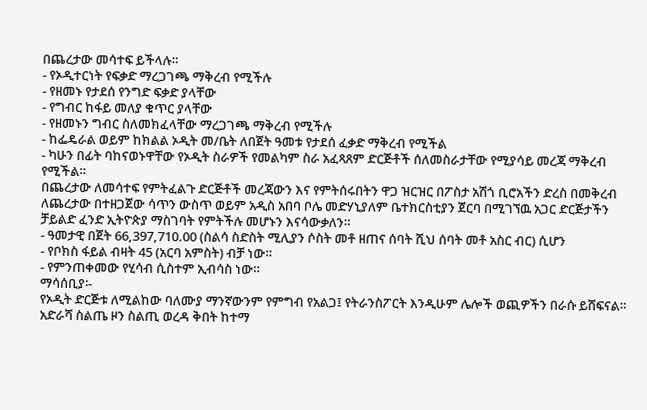በጨረታው መሳተፍ ይችላሉ።
- የኦዲተርነት የፍቃድ ማረጋገጫ ማቅረብ የሚችሉ
- የዘመኑ የታደሰ የንግድ ፍቃድ ያላቸው
- የግብር ከፋይ መለያ ቁጥር ያላቸው
- የዘመኑን ግብር ስለመክፈላቸው ማረጋገጫ ማቅረብ የሚችሉ
- ከፌዴራል ወይም ከክልል ኦዲት መ/ቤት ለበጀት ዓመቱ የታደሰ ፈቃድ ማቅረብ የሚችል
- ካሁን በፊት ባከናወኑዋቸው የኦዲት ስራዎች የመልካም ስራ አፈጻጸም ድርጅቶች ሰለመስራታቸው የሚያሳይ መረጃ ማቅረብ የሚችል።
በጨረታው ለመሳተፍ የምትፈልጉ ድርጅቶች መረጃውን እና የምትሰሩበትን ዋጋ ዝርዝር በፖስታ አሽጎ ቢሮአችን ድረስ በመቅረብ ለጨረታው በተዘጋጀው ሳጥን ውስጥ ወይም አዲስ አበባ ቦሌ መድሃኒያለም ቤተክርስቲያን ጀርባ በሚገኘዉ አጋር ድርጅታችን ቻይልድ ፈንድ ኢትዮጵያ ማስገባት የምትችሉ መሆኑን እናሳውቃለን።
- ዓመታዊ በጀት 66,397,710.00 (ስልሳ ስድስት ሚሊያን ሶስት መቶ ዘጠና ሰባት ሺህ ሰባት መቶ አስር ብር) ሲሆን
- የቦክስ ፋይል ብዛት 45 (አርባ አምስት) ብቻ ነው።
- የምንጠቀመው የሂሳብ ሲስተም ኢብሳስ ነው።
ማሳሰቢያ፡-
የኦዲት ድርጅቱ ለሚልከው ባለሙያ ማንኛውንም የምግብ የአልጋ፤ የትራንስፖርት እንዲሁም ሌሎች ወጪዎችን በራሱ ይሸፍናል።
አድራሻ ስልጤ ዞን ስልጢ ወረዳ ቅበት ከተማ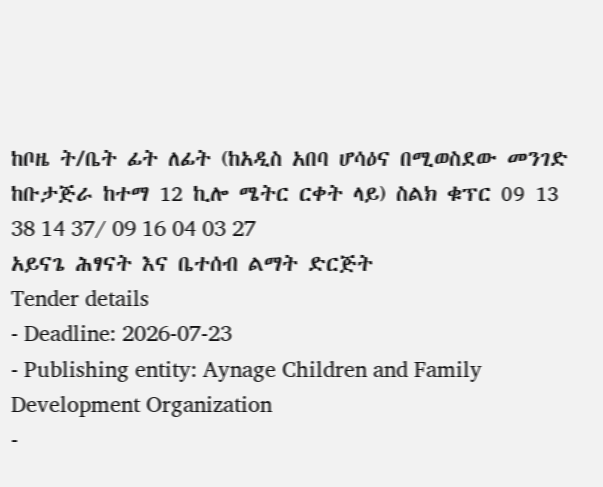ከቦዜ ት/ቤት ፊት ለፊት (ከአዲስ አበባ ሆሳዕና በሚወስደው መንገድ ከቡታጅራ ከተማ 12 ኪሎ ሜትር ርቀት ላይ) ስልክ ቁፕር 09 13 38 14 37/ 09 16 04 03 27
አይናጌ ሕፃናት እና ቤተሰብ ልማት ድርጅት
Tender details
- Deadline: 2026-07-23
- Publishing entity: Aynage Children and Family Development Organization
-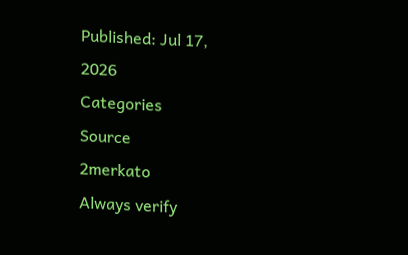Published: Jul 17, 2026
Categories
Source
2merkato
Always verify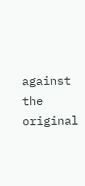against the original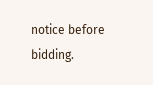notice before bidding.